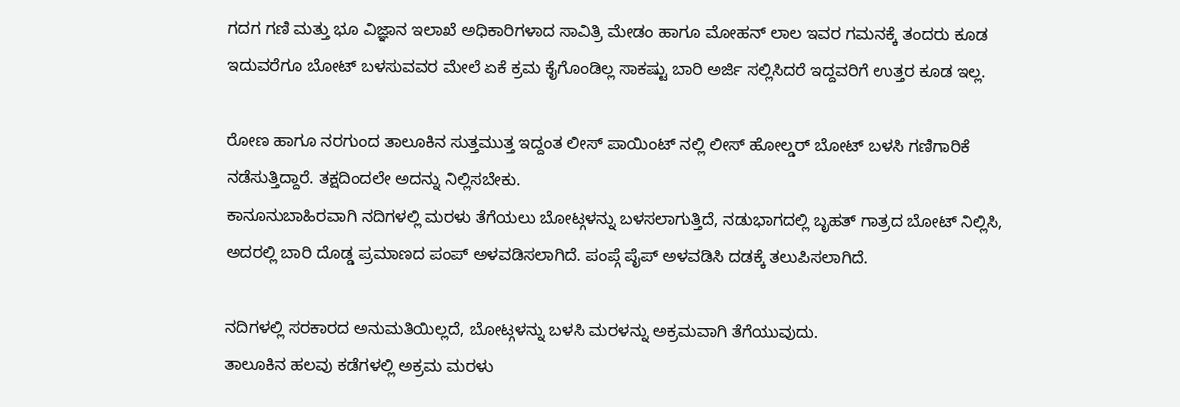ಗದಗ ಗಣಿ ಮತ್ತು ಭೂ ವಿಜ್ಞಾನ ಇಲಾಖೆ ಅಧಿಕಾರಿಗಳಾದ ಸಾವಿತ್ರಿ ಮೇಡಂ ಹಾಗೂ ಮೋಹನ್ ಲಾಲ ಇವರ ಗಮನಕ್ಕೆ ತಂದರು ಕೂಡ ಇದುವರೆಗೂ ಬೋಟ್ ಬಳಸುವವರ ಮೇಲೆ ಏಕೆ ಕ್ರಮ ಕೈಗೊಂಡಿಲ್ಲ ಸಾಕಷ್ಟು ಬಾರಿ ಅರ್ಜಿ ಸಲ್ಲಿಸಿದರೆ ಇದ್ದವರಿಗೆ ಉತ್ತರ ಕೂಡ ಇಲ್ಲ.

ರೋಣ ಹಾಗೂ ನರಗುಂದ ತಾಲೂಕಿನ ಸುತ್ತಮುತ್ತ ಇದ್ದಂತ ಲೀಸ್ ಪಾಯಿಂಟ್ ನಲ್ಲಿ ಲೀಸ್ ಹೋಲ್ಡರ್ ಬೋಟ್ ಬಳಸಿ ಗಣಿಗಾರಿಕೆ ನಡೆಸುತ್ತಿದ್ದಾರೆ. ತಕ್ಷದಿಂದಲೇ ಅದನ್ನು ನಿಲ್ಲಿಸಬೇಕು.
ಕಾನೂನುಬಾಹಿರವಾಗಿ ನದಿಗಳಲ್ಲಿ ಮರಳು ತೆಗೆಯಲು ಬೋಟ್ಗಳನ್ನು ಬಳಸಲಾಗುತ್ತಿದೆ, ನಡುಭಾಗದಲ್ಲಿ ಬೃಹತ್ ಗಾತ್ರದ ಬೋಟ್ ನಿಲ್ಲಿಸಿ, ಅದರಲ್ಲಿ ಬಾರಿ ದೊಡ್ಡ ಪ್ರಮಾಣದ ಪಂಪ್ ಅಳವಡಿಸಲಾಗಿದೆ. ಪಂಪ್ಗೆ ಪೈಪ್ ಅಳವಡಿಸಿ ದಡಕ್ಕೆ ತಲುಪಿಸಲಾಗಿದೆ.

ನದಿಗಳಲ್ಲಿ ಸರಕಾರದ ಅನುಮತಿಯಿಲ್ಲದೆ, ಬೋಟ್ಗಳನ್ನು ಬಳಸಿ ಮರಳನ್ನು ಅಕ್ರಮವಾಗಿ ತೆಗೆಯುವುದು.
ತಾಲೂಕಿನ ಹಲವು ಕಡೆಗಳಲ್ಲಿ ಅಕ್ರಮ ಮರಳು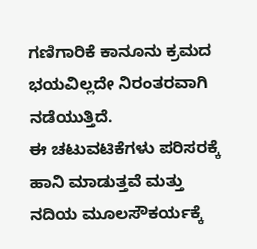ಗಣಿಗಾರಿಕೆ ಕಾನೂನು ಕ್ರಮದ ಭಯವಿಲ್ಲದೇ ನಿರಂತರವಾಗಿ ನಡೆಯುತ್ತಿದೆ.
ಈ ಚಟುವಟಿಕೆಗಳು ಪರಿಸರಕ್ಕೆ ಹಾನಿ ಮಾಡುತ್ತವೆ ಮತ್ತು ನದಿಯ ಮೂಲಸೌಕರ್ಯಕ್ಕೆ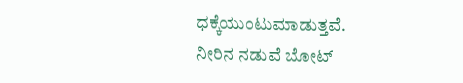ಧಕ್ಕೆಯುಂಟುಮಾಡುತ್ತವೆ.
ನೀರಿನ ನಡುವೆ ಬೋಟ್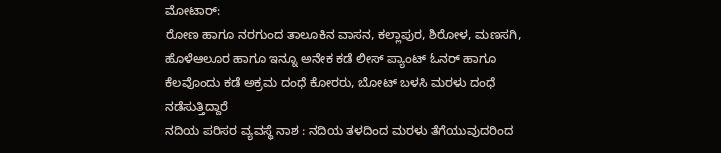ಮೋಟಾರ್:
ರೋಣ ಹಾಗೂ ನರಗುಂದ ತಾಲೂಕಿನ ವಾಸನ, ಕಲ್ಲಾಪುರ, ಶಿರೋಳ, ಮಣಸಗಿ, ಹೊಳೆಆಲೂರ ಹಾಗೂ ಇನ್ನೂ ಅನೇಕ ಕಡೆ ಲೀಸ್ ಪ್ಯಾಂಟ್ ಓನರ್ ಹಾಗೂ ಕೆಲವೊಂದು ಕಡೆ ಅಕ್ರಮ ದಂಧೆ ಕೋರರು, ಬೋಟ್ ಬಳಸಿ ಮರಳು ದಂಧೆ ನಡೆಸುತ್ತಿದ್ದಾರೆ
ನದಿಯ ಪರಿಸರ ವ್ಯವಸ್ಥೆ ನಾಶ : ನದಿಯ ತಳದಿಂದ ಮರಳು ತೆಗೆಯುವುದರಿಂದ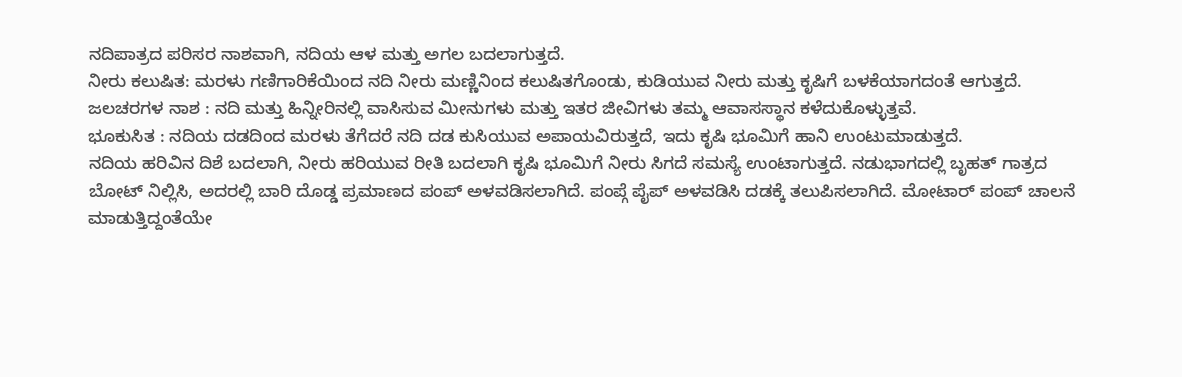ನದಿಪಾತ್ರದ ಪರಿಸರ ನಾಶವಾಗಿ, ನದಿಯ ಆಳ ಮತ್ತು ಅಗಲ ಬದಲಾಗುತ್ತದೆ.
ನೀರು ಕಲುಷಿತ: ಮರಳು ಗಣಿಗಾರಿಕೆಯಿಂದ ನದಿ ನೀರು ಮಣ್ಣಿನಿಂದ ಕಲುಷಿತಗೊಂಡು, ಕುಡಿಯುವ ನೀರು ಮತ್ತು ಕೃಷಿಗೆ ಬಳಕೆಯಾಗದಂತೆ ಆಗುತ್ತದೆ.
ಜಲಚರಗಳ ನಾಶ : ನದಿ ಮತ್ತು ಹಿನ್ನೀರಿನಲ್ಲಿ ವಾಸಿಸುವ ಮೀನುಗಳು ಮತ್ತು ಇತರ ಜೀವಿಗಳು ತಮ್ಮ ಆವಾಸಸ್ಥಾನ ಕಳೆದುಕೊಳ್ಳುತ್ತವೆ.
ಭೂಕುಸಿತ : ನದಿಯ ದಡದಿಂದ ಮರಳು ತೆಗೆದರೆ ನದಿ ದಡ ಕುಸಿಯುವ ಅಪಾಯವಿರುತ್ತದೆ, ಇದು ಕೃಷಿ ಭೂಮಿಗೆ ಹಾನಿ ಉಂಟುಮಾಡುತ್ತದೆ.
ನದಿಯ ಹರಿವಿನ ದಿಶೆ ಬದಲಾಗಿ, ನೀರು ಹರಿಯುವ ರೀತಿ ಬದಲಾಗಿ ಕೃಷಿ ಭೂಮಿಗೆ ನೀರು ಸಿಗದೆ ಸಮಸ್ಯೆ ಉಂಟಾಗುತ್ತದೆ. ನಡುಭಾಗದಲ್ಲಿ ಬೃಹತ್ ಗಾತ್ರದ ಬೋಟ್ ನಿಲ್ಲಿಸಿ, ಅದರಲ್ಲಿ ಬಾರಿ ದೊಡ್ಡ ಪ್ರಮಾಣದ ಪಂಪ್ ಅಳವಡಿಸಲಾಗಿದೆ. ಪಂಪ್ಗೆ ಪೈಪ್ ಅಳವಡಿಸಿ ದಡಕ್ಕೆ ತಲುಪಿಸಲಾಗಿದೆ. ಮೋಟಾರ್ ಪಂಪ್ ಚಾಲನೆ ಮಾಡುತ್ತಿದ್ದಂತೆಯೇ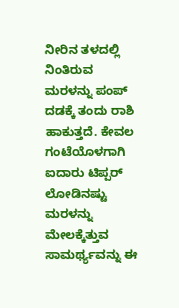ನೀರಿನ ತಳದಲ್ಲಿ ನಿಂತಿರುವ ಮರಳನ್ನು ಪಂಪ್ ದಡಕ್ಕೆ ತಂದು ರಾಶಿ ಹಾಕುತ್ತದೆ. ಕೇವಲ ಗಂಟೆಯೊಳಗಾಗಿ ಐದಾರು ಟಿಪ್ಪರ್ ಲೋಡಿನಷ್ಟು ಮರಳನ್ನು ಮೇಲಕ್ಕೆತ್ತುವ ಸಾಮರ್ಥ್ಯವನ್ನು ಈ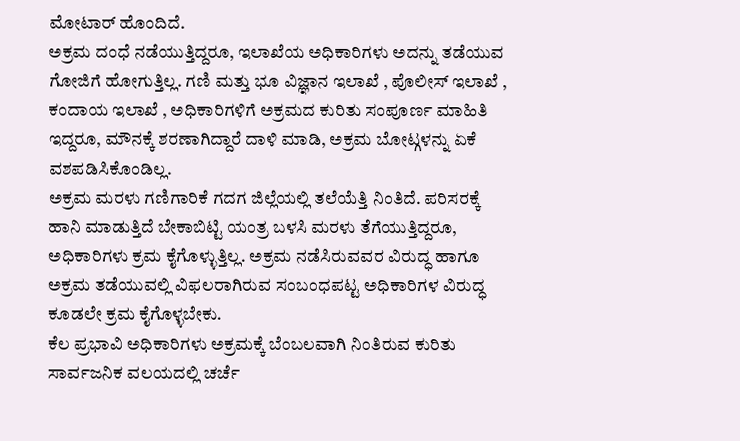ಮೋಟಾರ್ ಹೊಂದಿದೆ.
ಅಕ್ರಮ ದಂಧೆ ನಡೆಯುತ್ತಿದ್ದರೂ, ಇಲಾಖೆಯ ಅಧಿಕಾರಿಗಳು ಅದನ್ನು ತಡೆಯುವ ಗೋಜಿಗೆ ಹೋಗುತ್ತಿಲ್ಲ. ಗಣಿ ಮತ್ತು ಭೂ ವಿಜ್ಞಾನ ಇಲಾಖೆ , ಪೊಲೀಸ್ ಇಲಾಖೆ , ಕಂದಾಯ ಇಲಾಖೆ , ಅಧಿಕಾರಿಗಳಿಗೆ ಅಕ್ರಮದ ಕುರಿತು ಸಂಪೂರ್ಣ ಮಾಹಿತಿ ಇದ್ದರೂ, ಮೌನಕ್ಕೆ ಶರಣಾಗಿದ್ದಾರೆ ದಾಳಿ ಮಾಡಿ, ಅಕ್ರಮ ಬೋಟ್ಗಳನ್ನು ಏಕೆ ವಶಪಡಿಸಿಕೊಂಡಿಲ್ಲ.
ಅಕ್ರಮ ಮರಳು ಗಣಿಗಾರಿಕೆ ಗದಗ ಜಿಲ್ಲೆಯಲ್ಲಿ ತಲೆಯೆತ್ತಿ ನಿಂತಿದೆ. ಪರಿಸರಕ್ಕೆ ಹಾನಿ ಮಾಡುತ್ತಿದೆ ಬೇಕಾಬಿಟ್ಟಿ ಯಂತ್ರ ಬಳಸಿ ಮರಳು ತೆಗೆಯುತ್ತಿದ್ದರೂ, ಅಧಿಕಾರಿಗಳು ಕ್ರಮ ಕೈಗೊಳ್ಳುತ್ತಿಲ್ಲ. ಅಕ್ರಮ ನಡೆಸಿರುವವರ ವಿರುದ್ಧ ಹಾಗೂ ಅಕ್ರಮ ತಡೆಯುವಲ್ಲಿ ವಿಫಲರಾಗಿರುವ ಸಂಬಂಧಪಟ್ಟ ಅಧಿಕಾರಿಗಳ ವಿರುದ್ಧ ಕೂಡಲೇ ಕ್ರಮ ಕೈಗೊಳ್ಳಬೇಕು.
ಕೆಲ ಪ್ರಭಾವಿ ಅಧಿಕಾರಿಗಳು ಅಕ್ರಮಕ್ಕೆ ಬೆಂಬಲವಾಗಿ ನಿಂತಿರುವ ಕುರಿತು ಸಾರ್ವಜನಿಕ ವಲಯದಲ್ಲಿ ಚರ್ಚೆ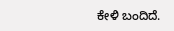ಕೇಳಿ ಬಂದಿದೆ.